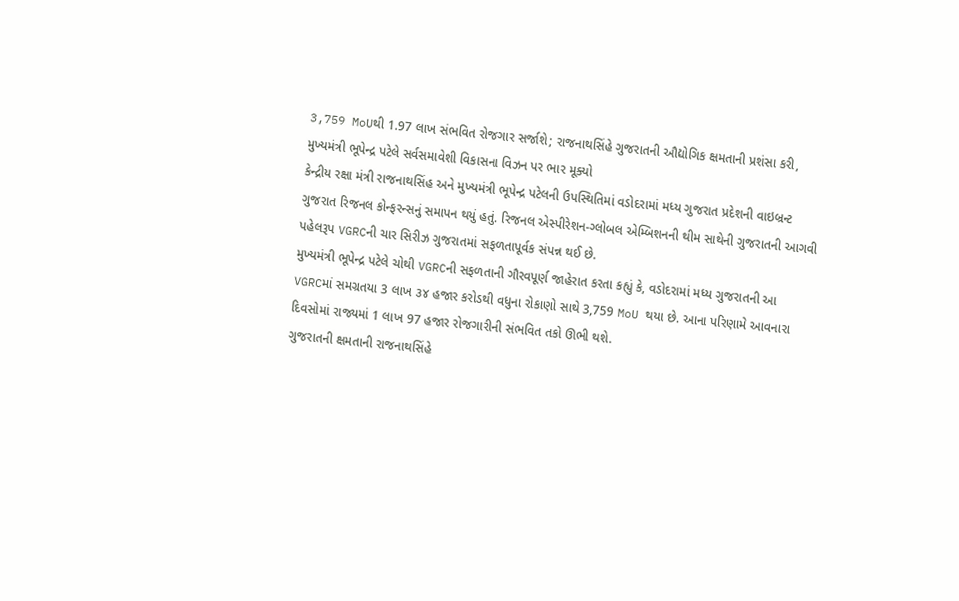3,759 MoUથી 1.97 લાખ સંભવિત રોજગાર સર્જાશે; રાજનાથસિંહે ગુજરાતની ઔદ્યોગિક ક્ષમતાની પ્રશંસા કરી, મુખ્યમંત્રી ભૂપેન્દ્ર પટેલે સર્વસમાવેશી વિકાસના વિઝન પર ભાર મૂક્યો
કેન્દ્રીય રક્ષા મંત્રી રાજનાથસિંહ અને મુખ્યમંત્રી ભૂપેન્દ્ર પટેલની ઉપસ્થિતિમાં વડોદરામાં મધ્ય ગુજરાત પ્રદેશની વાઇબ્રન્ટ ગુજરાત રિજનલ કોન્ફરન્સનું સમાપન થયું હતું. રિજનલ એસ્પીરેશન-ગ્લોબલ એમ્બિશનની થીમ સાથેની ગુજરાતની આગવી પહેલરૂપ VGRCની ચાર સિરીઝ ગુજરાતમાં સફળતાપૂર્વક સંપન્ન થઈ છે.
મુખ્યમંત્રી ભૂપેન્દ્ર પટેલે ચોથી VGRCની સફળતાની ગૌરવપૂર્ણ જાહેરાત કરતા કહ્યું કે, વડોદરામાં મધ્ય ગુજરાતની આ VGRCમાં સમગ્રતયા 3 લાખ ૩૪ હજાર કરોડથી વધુના રોકાણો સાથે 3,759 MoU થયા છે. આના પરિણામે આવનારા દિવસોમાં રાજ્યમાં 1 લાખ 97 હજાર રોજગારીની સંભવિત તકો ઊભી થશે.
ગુજરાતની ક્ષમતાની રાજનાથસિંહે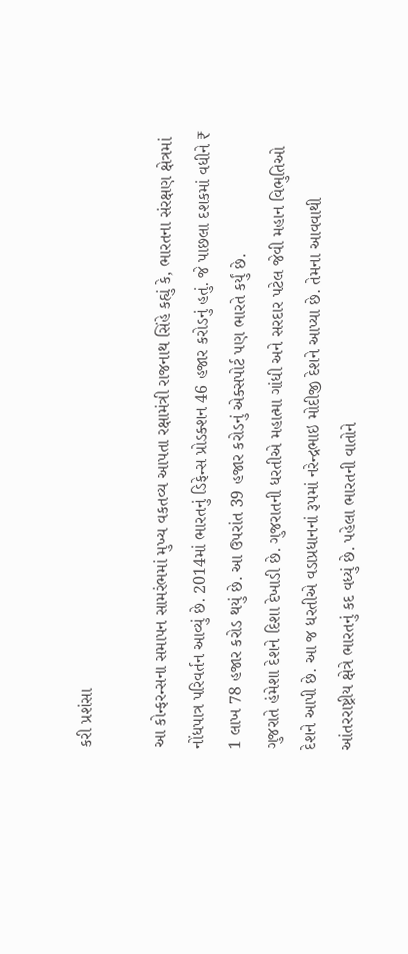કરી પ્રશંસા

આ કોન્ફરન્સના સમાપન સામરંભમાં મુખ્ય વકતવ્ય આપતા રક્ષામંત્રી રાજનાથ સિંહે કહ્યું કે, ભારતના સંરક્ષણ ક્ષેત્રમાં નોંધપાત્ર પરિવર્તન આવ્યું છે. 2014માં ભારતનું ડિફેન્સ પ્રોડક્શન 46 હજાર કરોડનું હતું. જે પાછલા દશકમાં વધીને ₹ 1 લાખ 78 હજાર કરોડ થયું છે. આ ઉપરાંત 39 હજાર કરોડનું એક્સપોર્ટ પણ ભારતે કર્યું છે.
ગુજરાતે હંમેશા દેશને દિશા દેખાડી છે. ગુજરાતની ધરતીએ મહાત્મા ગાંધી અને સરદાર પટેલ જેવી મહાન વિભુતિઓ દેશને આપી છે. આ જ ધરતીએ વડાપ્રધાનનાં રૂપમાં નરેન્દ્રભાઇ મોદીજી દેશને આપ્યા છે. તેમના આવવાથી આંતરરાષ્ટ્રીય ક્ષેત્રે ભારતનું કદ વધ્યું છે. પહેલા ભારતની વાતોને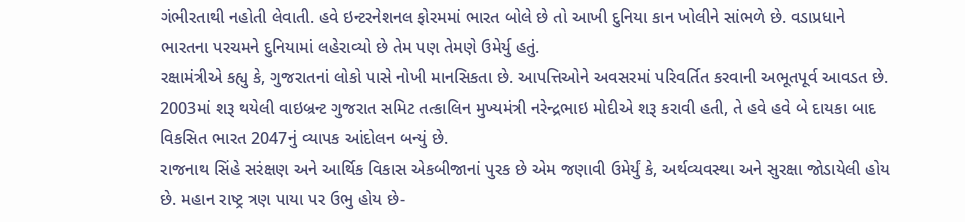ગંભીરતાથી નહોતી લેવાતી. હવે ઇન્ટરનેશનલ ફોરમમાં ભારત બોલે છે તો આખી દુનિયા કાન ખોલીને સાંભળે છે. વડાપ્રધાને ભારતના પરચમને દુનિયામાં લહેરાવ્યો છે તેમ પણ તેમણે ઉમેર્યુ હતું.
રક્ષામંત્રીએ કહ્યુ કે, ગુજરાતનાં લોકો પાસે નોખી માનસિકતા છે. આપત્તિઓને અવસરમાં પરિવર્તિત કરવાની અભૂતપૂર્વ આવડત છે. 2003માં શરૂ થયેલી વાઇબ્રન્ટ ગુજરાત સમિટ તત્કાલિન મુખ્યમંત્રી નરેન્દ્રભાઇ મોદીએ શરૂ કરાવી હતી, તે હવે હવે બે દાયકા બાદ વિકસિત ભારત 2047નું વ્યાપક આંદોલન બન્યું છે.
રાજનાથ સિંહે સરંક્ષણ અને આર્થિક વિકાસ એકબીજાનાં પુરક છે એમ જણાવી ઉમેર્યું કે, અર્થવ્યવસ્થા અને સુરક્ષા જોડાયેલી હોય છે. મહાન રાષ્ટ્ર ત્રણ પાયા પર ઉભુ હોય છે-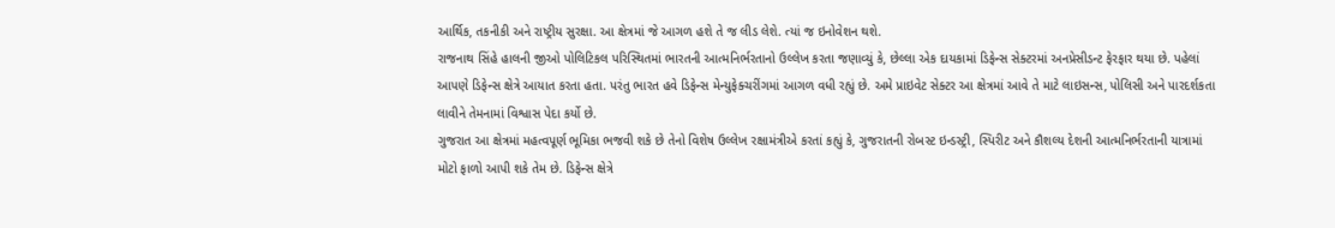આર્થિક, તકનીકી અને રાષ્ટ્રીય સુરક્ષા. આ ક્ષેત્રમાં જે આગળ હશે તે જ લીડ લેશે. ત્યાં જ ઇનોવેશન થશે.
રાજનાથ સિંહે હાલની જીઓ પોલિટિકલ પરિસ્થિતમાં ભારતની આત્મનિર્ભરતાનો ઉલ્લેખ કરતા જણાવ્યું કે, છેલ્લા એક દાયકામાં ડિફેન્સ સેક્ટરમાં અનપ્રેસીડન્ટ ફેરફાર થયા છે. પહેલાં આપણે ડિફેન્સ ક્ષેત્રે આયાત કરતા હતા. પરંતુ ભારત હવે ડિફેન્સ મેન્યુફેક્ચરીંગમાં આગળ વધી રહ્યું છે. અમે પ્રાઇવેટ સેક્ટર આ ક્ષેત્રમાં આવે તે માટે લાઇસન્સ, પોલિસી અને પારદર્શકતા લાવીને તેમનામાં વિશ્વાસ પેદા કર્યો છે.
ગુજરાત આ ક્ષેત્રમાં મહત્વપૂર્ણ ભૂમિકા ભજવી શકે છે તેનો વિશેષ ઉલ્લેખ રક્ષામંત્રીએ કરતાં કહ્યું કે, ગુજરાતની રોબસ્ટ ઇન્ડસ્ટ્રી, સ્પિરીટ અને કૌશલ્ય દેશની આત્મનિર્ભરતાની યાત્રામાં મોટો ફાળો આપી શકે તેમ છે. ડિફેન્સ ક્ષેત્રે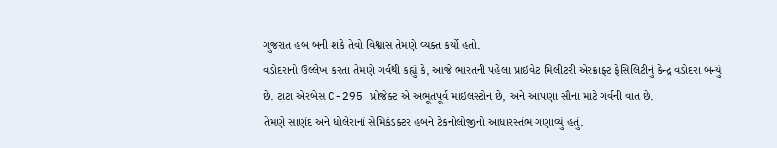ગુજરાત હબ બની શકે તેવો વિશ્વાસ તેમણે વ્યક્ત કર્યો હતો.
વડોદરાનો ઉલ્લેખ કરતા તેમણે ગર્વથી કહ્યું કે, આજે ભારતની પહેલા પ્રાઇવેટ મિલીટરી એરક્રાફ્ટ ફેસિલિટીનું કેન્દ્ર વડોદરા બન્યું છે. ટાટા એરબેસ C-295 પ્રોજેક્ટ એ અભૂતપૂર્વ માઇલસ્ટોન છે, અને આપણા સૌના માટે ગર્વની વાત છે.
તેમણે સાણંદ અને ધોલેરાનાં સેમિકંડક્ટર હબને ટેકનોલોજીનો આધારસ્તંભ ગણાવ્યું હતું.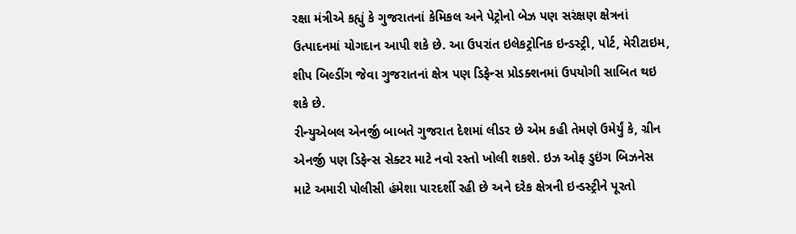રક્ષા મંત્રીએ કહ્યું કે ગુજરાતનાં કેમિકલ અને પેટ્રોનો બેઝ પણ સરંક્ષણ ક્ષેત્રનાં ઉત્પાદનમાં યોગદાન આપી શકે છે. આ ઉપરાંત ઇલેકટ્રોનિક ઇન્ડસ્ટ્રી, પોર્ટ, મેરીટાઇમ, શીપ બિલ્ડીંગ જેવા ગુજરાતનાં ક્ષેત્ર પણ ડિફેન્સ પ્રોડક્શનમાં ઉપયોગી સાબિત થઇ શકે છે.
રીન્યુએબલ એનર્જી બાબતે ગુજરાત દેશમાં લીડર છે એમ કહી તેમણે ઉમેર્યું કે, ગ્રીન એનર્જી પણ ડિફેન્સ સેક્ટર માટે નવો રસ્તો ખોલી શકશે. ઇઝ ઓફ ડુઇંગ બિઝનેસ માટે અમારી પોલીસી હંમેશા પારદર્શી રહી છે અને દરેક ક્ષેત્રની ઇન્ડસ્ટ્રીને પૂરતો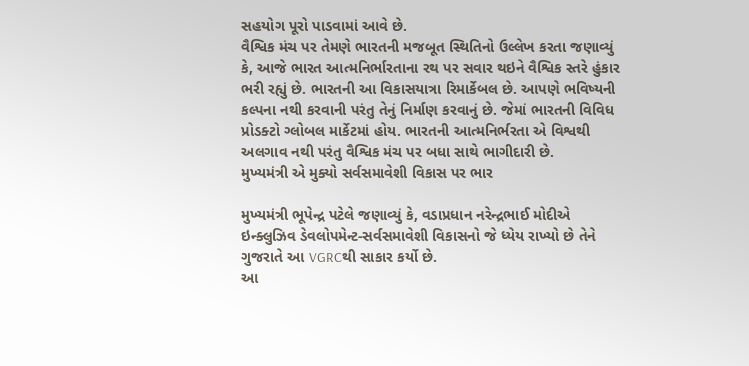સહયોગ પૂરો પાડવામાં આવે છે.
વૈશ્વિક મંચ પર તેમણે ભારતની મજબૂત સ્થિતિનો ઉલ્લેખ કરતા જણાવ્યું કે, આજે ભારત આત્મનિર્ભારતાના રથ પર સવાર થઇને વૈશ્વિક સ્તરે હુંકાર ભરી રહ્યું છે. ભારતની આ વિકાસયાત્રા રિમાર્કેબલ છે. આપણે ભવિષ્યની કલ્પના નથી કરવાની પરંતુ તેનું નિર્માણ કરવાનું છે. જેમાં ભારતની વિવિધ પ્રોડક્ટો ગ્લોબલ માર્કેટમાં હોય. ભારતની આત્મનિર્ભરતા એ વિશ્વથી અલગાવ નથી પરંતુ વૈશ્વિક મંચ પર બધા સાથે ભાગીદારી છે.
મુખ્યમંત્રી એ મુક્યો સર્વસમાવેશી વિકાસ પર ભાર

મુખ્યમંત્રી ભૂપેન્દ્ર પટેલે જણાવ્યું કે, વડાપ્રધાન નરેન્દ્રભાઈ મોદીએ ઇન્ક્લુઝિવ ડેવલોપમેન્ટ-સર્વસમાવેશી વિકાસનો જે ધ્યેય રાખ્યો છે તેને ગુજરાતે આ VGRCથી સાકાર કર્યો છે.
આ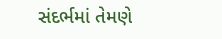સંદર્ભમાં તેમણે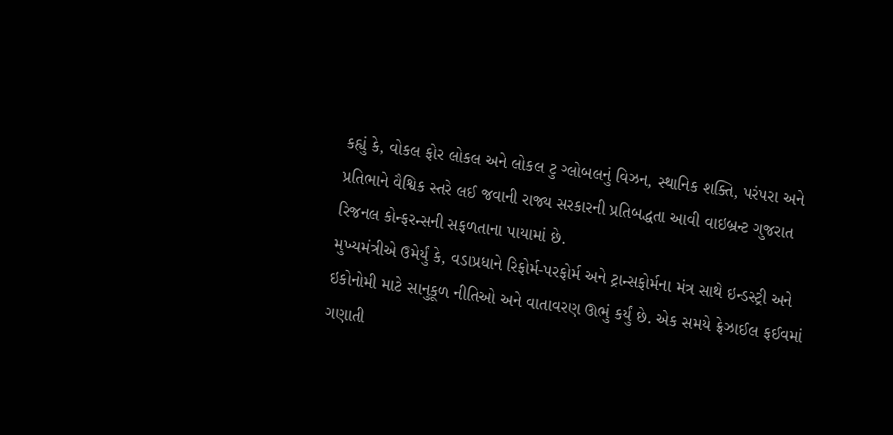કહ્યું કે, વોકલ ફોર લોકલ અને લોકલ ટુ ગ્લોબલનું વિઝન, સ્થાનિક શક્તિ, પરંપરા અને પ્રતિભાને વૈશ્વિક સ્તરે લઈ જવાની રાજ્ય સરકારની પ્રતિબદ્ધતા આવી વાઇબ્રન્ટ ગુજરાત રિજનલ કોન્ફરન્સની સફળતાના પાયામાં છે.
મુખ્યમંત્રીએ ઉમેર્યું કે, વડાપ્રધાને રિફોર્મ-પરફોર્મ અને ટ્રાન્સફોર્મના મંત્ર સાથે ઇન્ડસ્ટ્રી અને ઇકોનોમી માટે સાનુકૂળ નીતિઓ અને વાતાવરણ ઊભું કર્યું છે. એક સમયે ફ્રેઝાઈલ ફઈવમાં ગણાતી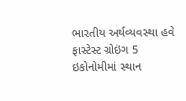ભારતીય અર્થવ્યવસ્થા હવે ફાસ્ટેસ્ટ ગ્રોઇંગ 5 ઇકોનોમીમાં સ્થાન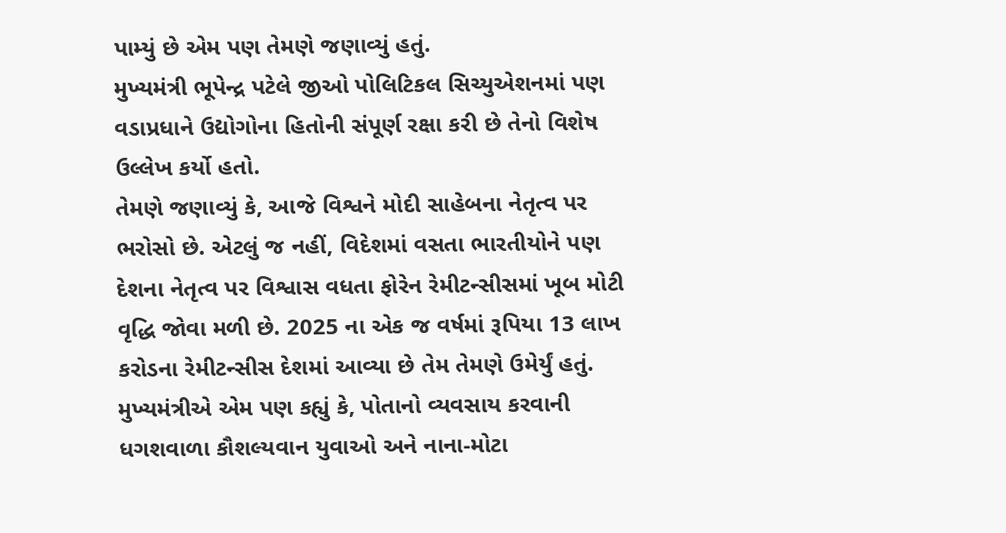પામ્યું છે એમ પણ તેમણે જણાવ્યું હતું.
મુખ્યમંત્રી ભૂપેન્દ્ર પટેલે જીઓ પોલિટિકલ સિચ્યુએશનમાં પણ વડાપ્રધાને ઉદ્યોગોના હિતોની સંપૂર્ણ રક્ષા કરી છે તેનો વિશેષ ઉલ્લેખ કર્યો હતો.
તેમણે જણાવ્યું કે, આજે વિશ્વને મોદી સાહેબના નેતૃત્વ પર ભરોસો છે. એટલું જ નહીં, વિદેશમાં વસતા ભારતીયોને પણ દેશના નેતૃત્વ પર વિશ્વાસ વધતા ફોરેન રેમીટન્સીસમાં ખૂબ મોટી વૃદ્ધિ જોવા મળી છે. 2025 ના એક જ વર્ષમાં રૂપિયા 13 લાખ કરોડના રેમીટન્સીસ દેશમાં આવ્યા છે તેમ તેમણે ઉમેર્યું હતું.
મુખ્યમંત્રીએ એમ પણ કહ્યું કે, પોતાનો વ્યવસાય કરવાની ધગશવાળા કૌશલ્યવાન યુવાઓ અને નાના-મોટા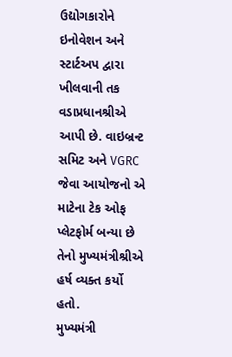ઉદ્યોગકારોને ઇનોવેશન અને સ્ટાર્ટઅપ દ્વારા ખીલવાની તક વડાપ્રધાનશ્રીએ આપી છે. વાઇબ્રન્ટ સમિટ અને VGRC જેવા આયોજનો એ માટેના ટેક ઓફ પ્લેટફોર્મ બન્યા છે તેનો મુખ્યમંત્રીશ્રીએ હર્ષ વ્યક્ત કર્યો હતો.
મુખ્યમંત્રી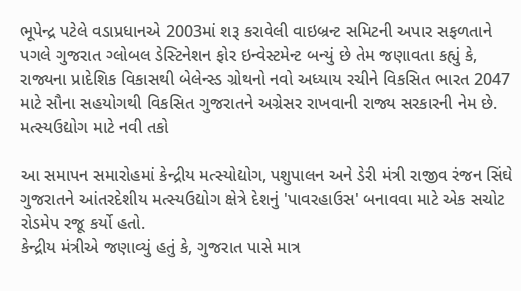ભૂપેન્દ્ર પટેલે વડાપ્રધાનએ 2003માં શરૂ કરાવેલી વાઇબ્રન્ટ સમિટની અપાર સફળતાને પગલે ગુજરાત ગ્લોબલ ડેસ્ટિનેશન ફોર ઇન્વેસ્ટમેન્ટ બન્યું છે તેમ જણાવતા કહ્યું કે, રાજ્યના પ્રાદેશિક વિકાસથી બેલેન્સ્ડ ગ્રોથનો નવો અધ્યાય રચીને વિકસિત ભારત 2047 માટે સૌના સહયોગથી વિકસિત ગુજરાતને અગ્રેસર રાખવાની રાજ્ય સરકારની નેમ છે.
મત્સ્યઉદ્યોગ માટે નવી તકો

આ સમાપન સમારોહમાં કેન્દ્રીય મત્સ્યોદ્યોગ, પશુપાલન અને ડેરી મંત્રી રાજીવ રંજન સિંઘે ગુજરાતને આંતરદેશીય મત્સ્યઉદ્યોગ ક્ષેત્રે દેશનું 'પાવરહાઉસ' બનાવવા માટે એક સચોટ રોડમેપ રજૂ કર્યો હતો.
કેન્દ્રીય મંત્રીએ જણાવ્યું હતું કે, ગુજરાત પાસે માત્ર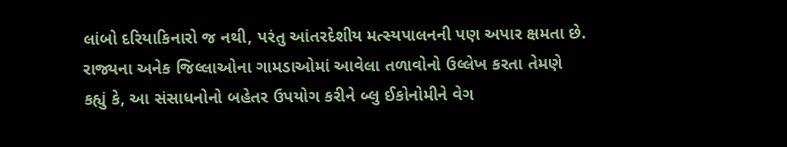લાંબો દરિયાકિનારો જ નથી, પરંતુ આંતરદેશીય મત્સ્યપાલનની પણ અપાર ક્ષમતા છે. રાજ્યના અનેક જિલ્લાઓના ગામડાઓમાં આવેલા તળાવોનો ઉલ્લેખ કરતા તેમણે કહ્યું કે, આ સંસાધનોનો બહેતર ઉપયોગ કરીને બ્લુ ઈકોનોમીને વેગ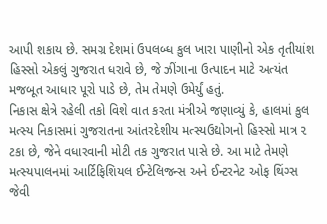આપી શકાય છે. સમગ્ર દેશમાં ઉપલબ્ધ કુલ ખારા પાણીનો એક તૃતીયાંશ હિસ્સો એકલું ગુજરાત ધરાવે છે, જે ઝીંગાના ઉત્પાદન માટે અત્યંત મજબૂત આધાર પૂરો પાડે છે, તેમ તેમણે ઉમેર્યું હતું.
નિકાસ ક્ષેત્રે રહેલી તકો વિશે વાત કરતા મંત્રીએ જણાવ્યું કે, હાલમાં કુલ મત્સ્ય નિકાસમાં ગુજરાતના આંતરદેશીય મત્સ્યઉદ્યોગનો હિસ્સો માત્ર ૨ ટકા છે, જેને વધારવાની મોટી તક ગુજરાત પાસે છે. આ માટે તેમણે મત્સ્યપાલનમાં આર્ટિફિશિયલ ઈન્ટેલિજન્સ અને ઈન્ટરનેટ ઓફ થિંગ્સ જેવી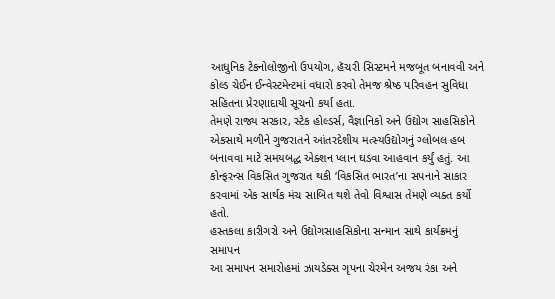આધુનિક ટેકનોલોજીનો ઉપયોગ, હૅચરી સિસ્ટમને મજબૂત બનાવવી અને કોલ્ડ ચેઈન ઈન્વેસ્ટમેન્ટમાં વધારો કરવો તેમજ શ્રેષ્ઠ પરિવહન સુવિધા સહિતના પ્રેરણાદાયી સૂચનો કર્યા હતા.
તેમણે રાજ્ય સરકાર, સ્ટેક હોલ્ડર્સ, વૈજ્ઞાનિકો અને ઉદ્યોગ સાહસિકોને એકસાથે મળીને ગુજરાતને આંતરદેશીય મત્સ્યઉદ્યોગનું ગ્લોબલ હબ બનાવવા માટે સમયબદ્ધ એક્શન પ્લાન ઘડવા આહવાન કર્યું હતું. આ કોન્ફરન્સ વિકસિત ગુજરાત થકી ‘વિકસિત ભારત’ના સપનાને સાકાર કરવામાં એક સાર્થક મંચ સાબિત થશે તેવો વિશ્વાસ તેમણે વ્યક્ત કર્યો હતો.
હસ્તકલા કારીગરો અને ઉદ્યોગસાહસિકોના સન્માન સાથે કાર્યક્રમનું સમાપન
આ સમાપન સમારોહમાં ઝાયડેક્સ ગૃપના ચેરમેન અજય રંકા અને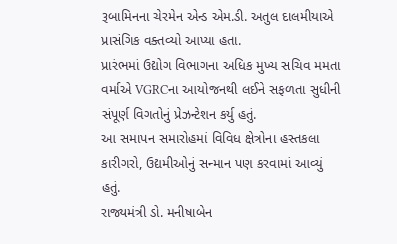રૂબામિનના ચેરમેન એન્ડ એમ.ડી. અતુલ દાલમીયાએ પ્રાસંગિક વક્તવ્યો આપ્યા હતા.
પ્રારંભમાં ઉદ્યોગ વિભાગના અધિક મુખ્ય સચિવ મમતા વર્માએ VGRCના આયોજનથી લઈને સફળતા સુધીની સંપૂર્ણ વિગતોનું પ્રેઝન્ટેશન કર્યુ હતું.
આ સમાપન સમારોહમાં વિવિધ ક્ષેત્રોના હસ્તકલા કારીગરો, ઉદ્યમીઓનું સન્માન પણ કરવામાં આવ્યું હતું.
રાજ્યમંત્રી ડો. મનીષાબેન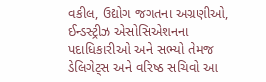વકીલ, ઉદ્યોગ જગતના અગ્રણીઓ, ઈન્ડસ્ટ્રીઝ એસોસિએશનના પદાધિકારીઓ અને સભ્યો તેમજ ડેલિગેટ્સ અને વરિષ્ઠ સચિવો આ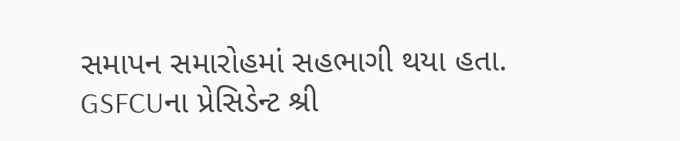સમાપન સમારોહમાં સહભાગી થયા હતા.
GSFCUના પ્રેસિડેન્ટ શ્રી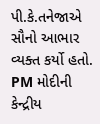પી.કે.તનેજાએ સૌનો આભાર વ્યક્ત કર્યો હતો.
PM મોદીની કેન્દ્રીય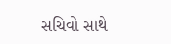સચિવો સાથે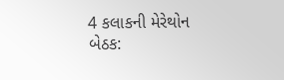4 કલાકની મેરેથોન બેઠક: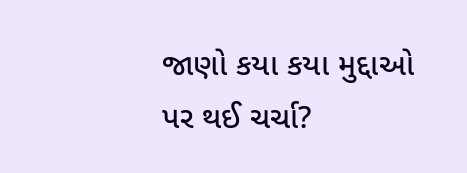જાણો કયા કયા મુદ્દાઓ પર થઈ ચર્ચા?